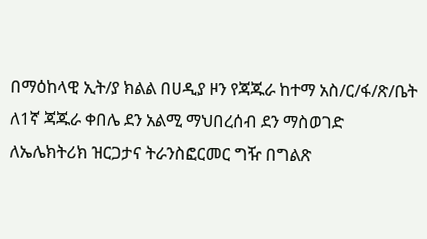በማዕከላዊ ኢት/ያ ክልል በሀዲያ ዞን የጃጁራ ከተማ አስ/ር/ፋ/ጽ/ቤት ለ1ኛ ጃጁራ ቀበሌ ደን አልሚ ማህበረሰብ ደን ማስወገድ ለኤሌክትሪክ ዝርጋታና ትራንስፎርመር ግዥ በግልጽ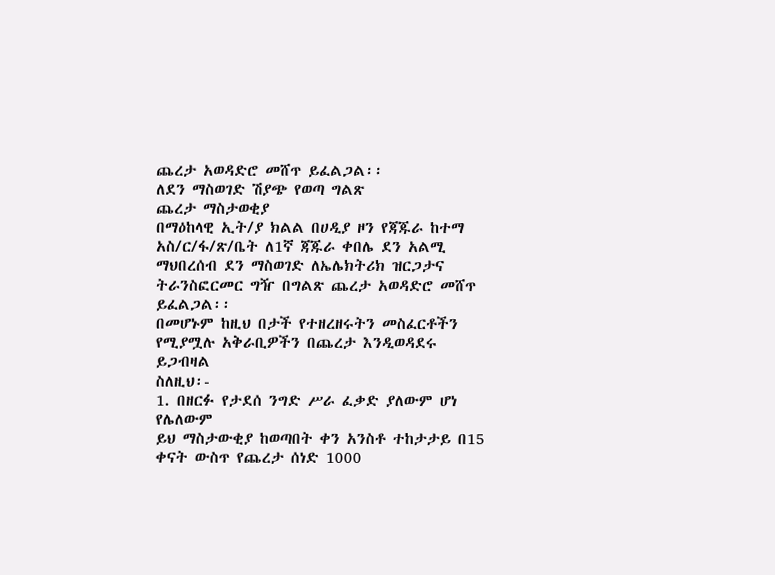ጨረታ አወዳድሮ መሸጥ ይፈልጋል፡፡
ለደን ማስወገድ ሽያጭ የወጣ ግልጽ
ጨረታ ማስታወቂያ
በማዕከላዊ ኢት/ያ ክልል በሀዲያ ዞን የጃጁራ ከተማ አስ/ር/ፋ/ጽ/ቤት ለ1ኛ ጃጁራ ቀበሌ ደን አልሚ ማህበረሰብ ደን ማስወገድ ለኤሌክትሪክ ዝርጋታና ትራንስፎርመር ግዥ በግልጽ ጨረታ አወዳድሮ መሸጥ ይፈልጋል፡፡
በመሆኑም ከዚህ በታች የተዘረዘሩትን መስፈርቶችን የሚያሟሉ አቅራቢዎችን በጨረታ እንዲወዳደሩ ይጋብዛል
ስለዚህ፡-
1. በዘርፉ የታደሰ ንግድ ሥራ ፈቃድ ያለውም ሆነ የሌለውም
ይህ ማስታውቂያ ከወጣበት ቀን አንስቶ ተከታታይ በ15 ቀናት ውስጥ የጨረታ ሰነድ 1000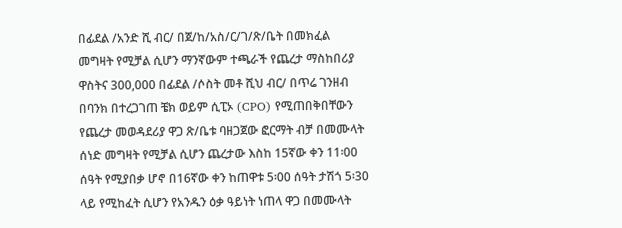በፊደል /አንድ ሺ ብር/ በጀ/ከ/አስ/ር/ገ/ጽ/ቤት በመክፈል መግዛት የሚቻል ሲሆን ማንኛውም ተጫራች የጨረታ ማስከበሪያ ዋስትና 300,000 በፊደል /ሶስት መቶ ሺህ ብር/ በጥሬ ገንዘብ በባንክ በተረጋገጠ ቼክ ወይም ሲፒኦ (CPO) የሚጠበቅበቸውን የጨረታ መወዳደሪያ ዋጋ ጽ/ቤቱ ባዘጋጀው ፎርማት ብቻ በመሙላት ሰነድ መግዛት የሚቻል ሲሆን ጨረታው እስከ 15ኛው ቀን 11፡00 ሰዓት የሚያበቃ ሆኖ በ16ኛው ቀን ከጠዋቱ 5፡00 ሰዓት ታሽጎ 5፡30 ላይ የሚከፈት ሲሆን የአንዱን ዕቃ ዓይነት ነጠላ ዋጋ በመሙላት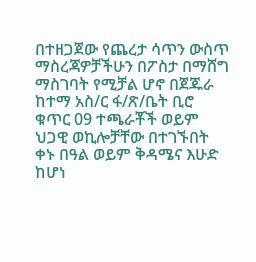በተዘጋጀው የጨረታ ሳጥን ውስጥ ማስረጃዎቻችሁን በፖስታ በማሸግ ማስገባት የሚቻል ሆኖ በጀጁራ ከተማ አስ/ር ፋ/ጽ/ቤት ቢሮ ቁጥር 09 ተጫራቾች ወይም ህጋዊ ወኪሎቻቸው በተገኙበት ቀኑ በዓል ወይም ቅዳሜና እሁድ ከሆነ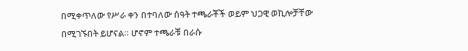በሚቀጥለው የሥራ ቀን በተባለው ሰዓት ተጫራቾች ወይም ህጋዊ ወኪሎቻቸው በሚገኙበት ይሆናል። ሆኖም ተጫራቹ በራሱ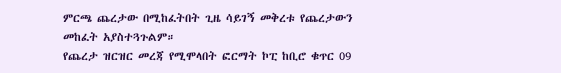ምርጫ ጨረታው በሚከፈትበት ጊዜ ሳይገኝ መቅረቱ የጨረታውን መከፈት አያስተጓጉልም።
የጨረታ ዝርዝር መረጃ የሚሞላበት ፎርማት ኮፒ ከቢሮ ቁጥር 09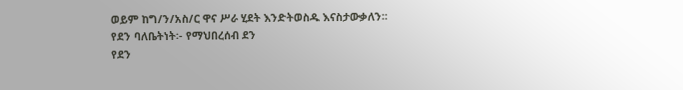ወይም ከግ/ን/አስ/ር ዋና ሥራ ሂደት እንድትወስዱ እናስታውቃለን፡፡
የደን ባለቤትነት፡- የማህበረሰብ ደን
የደን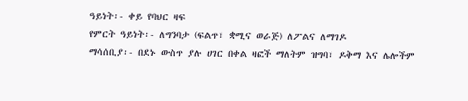ዓይነት፡- ቀይ የባህር ዛፍ
የምርት ዓይነት፡- ለግንባታ (ፍልጥ፣ ቋሚና ወራጅ) ለፖልና ለማገዶ
ማሳሰቢያ፡- በደኑ ውስጥ ያሉ ሀገር በቀል ዛፎች ማለትም ዝግባ፣ ዶቅማ እና ሌሎችም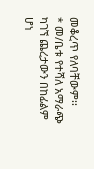መቆረጥ የለባቸውም፡፡
* መ/ቤቱ የተሻለ አማራጭ ካገኘ ጨረታውን በከፊልም ሆነ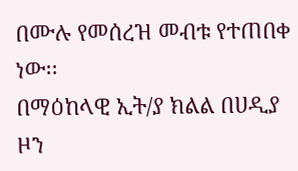በሙሉ የመሰረዝ መብቱ የተጠበቀ ነው፡፡
በማዕከላዊ ኢት/ያ ክልል በሀዲያ ዞን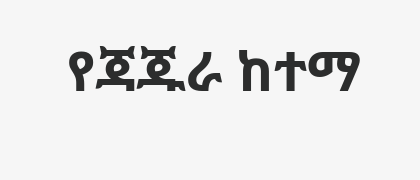የጃጁራ ከተማ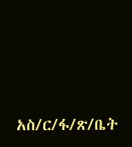አስ/ር/ፋ/ጽ/ቤት